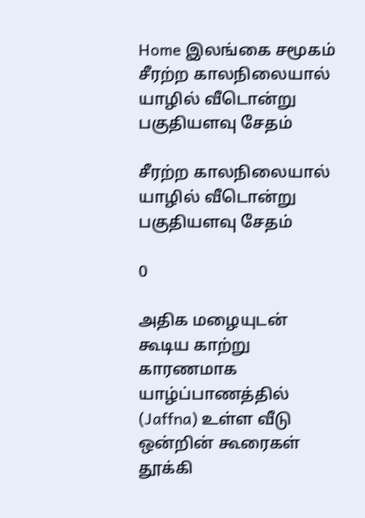Home இலங்கை சமூகம் சீரற்ற காலநிலையால் யாழில் வீடொன்று பகுதியளவு சேதம்

சீரற்ற காலநிலையால் யாழில் வீடொன்று பகுதியளவு சேதம்

0

அதிக மழையுடன் கூடிய காற்று காரணமாக யாழ்ப்பாணத்தில் (Jaffna) உள்ள வீடு ஒன்றின் கூரைகள் தூக்கி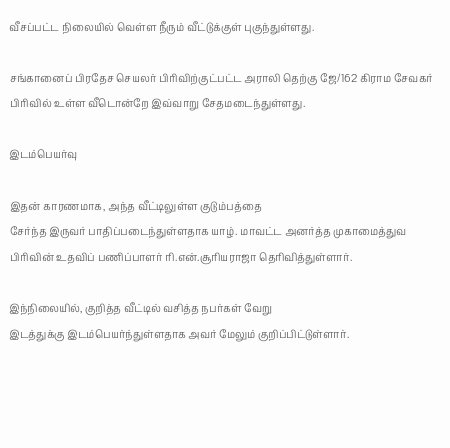வீசப்பட்ட நிலையில் வெள்ள நீரும் வீட்டுக்குள் புகுந்துள்ளது.

சங்கானைப் பிரதேச செயலர் பிரிவிற்குட்பட்ட அராலி தெற்கு ஜே/162 கிராம சேவகர் பிரிவில் உள்ள வீடொன்றே இவ்வாறு சேதமடைந்துள்ளது.

இடம்பெயர்வு

இதன் காரணமாக, அந்த வீட்டிலுள்ள குடும்பத்தை
சேர்ந்த இருவர் பாதிப்படைந்துள்ளதாக யாழ். மாவட்ட அனர்த்த முகாமைத்துவ
பிரிவின் உதவிப் பணிப்பாளர் ரி.என்.சூரியராஜா தெரிவித்துள்ளார்.

இந்நிலையில், குறித்த வீட்டில் வசித்த நபர்கள் வேறு
இடத்துக்கு இடம்பெயர்ந்துள்ளதாக அவர் மேலும் குறிப்பிட்டுள்ளார்.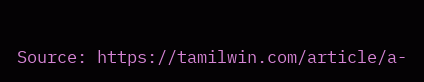Source: https://tamilwin.com/article/a-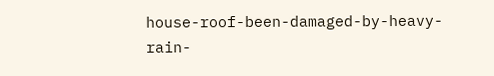house-roof-been-damaged-by-heavy-rain-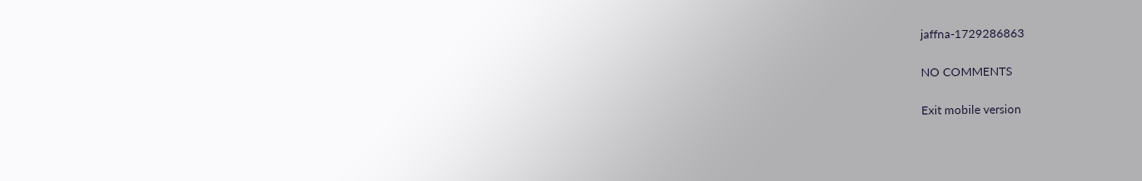jaffna-1729286863

NO COMMENTS

Exit mobile version